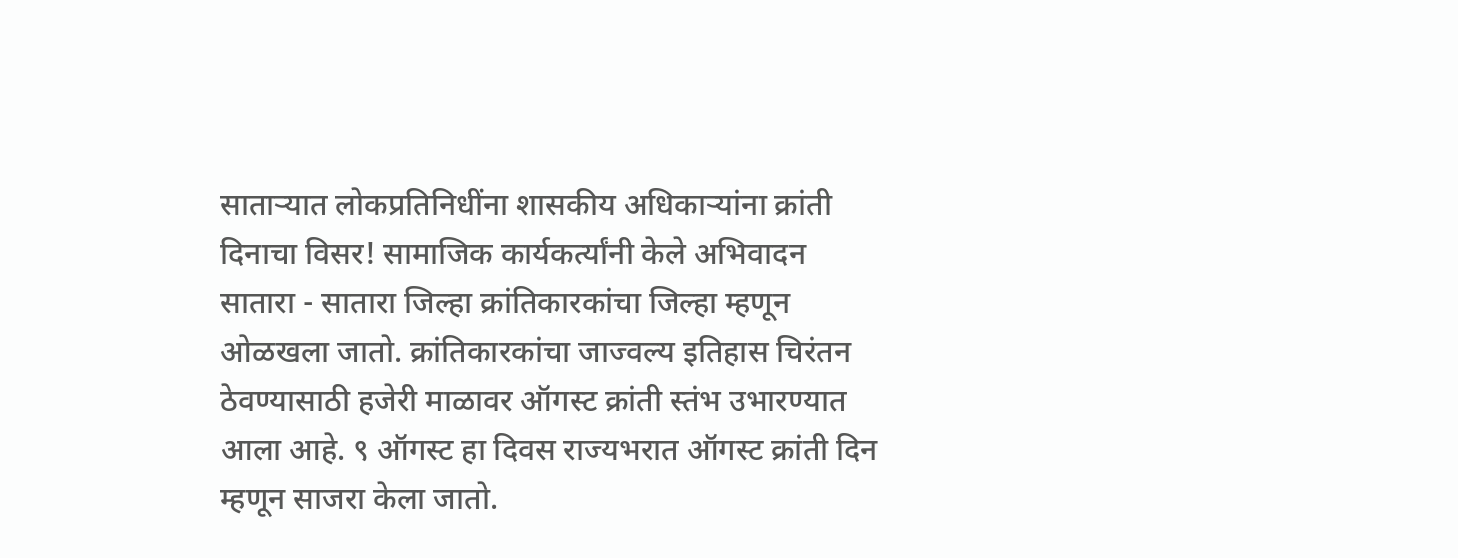साताऱ्यात लोकप्रतिनिधींना शासकीय अधिकाऱ्यांना क्रांती दिनाचा विसर! सामाजिक कार्यकर्त्यांनी केले अभिवादन
सातारा - सातारा जिल्हा क्रांतिकारकांचा जिल्हा म्हणून ओळखला जातो. क्रांतिकारकांचा जाज्वल्य इतिहास चिरंतन ठेवण्यासाठी हजेरी माळावर ऑगस्ट क्रांती स्तंभ उभारण्यात आला आहे. ९ ऑगस्ट हा दिवस राज्यभरात ऑगस्ट क्रांती दिन म्हणून साजरा केला जातो.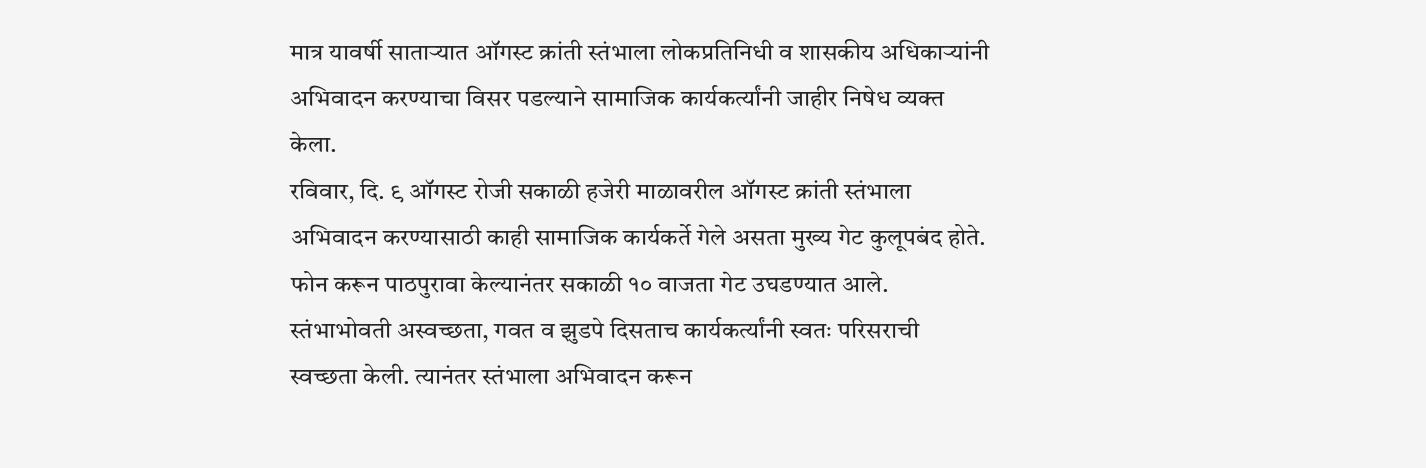मात्र यावर्षी साताऱ्यात ऑगस्ट क्रांती स्तंभाला लोकप्रतिनिधी व शासकीय अधिकाऱ्यांनी अभिवादन करण्याचा विसर पडल्याने सामाजिक कार्यकर्त्यांनी जाहीर निषेध व्यक्त केला.
रविवार, दि. ९ ऑगस्ट रोजी सकाळी हजेरी माळावरील ऑगस्ट क्रांती स्तंभाला अभिवादन करण्यासाठी काही सामाजिक कार्यकर्ते गेले असता मुख्य गेट कुलूपबंद होते. फोन करून पाठपुरावा केल्यानंतर सकाळी १० वाजता गेट उघडण्यात आले. स्तंभाभोवती अस्वच्छता, गवत व झुडपे दिसताच कार्यकर्त्यांनी स्वतः परिसराची स्वच्छता केली. त्यानंतर स्तंभाला अभिवादन करून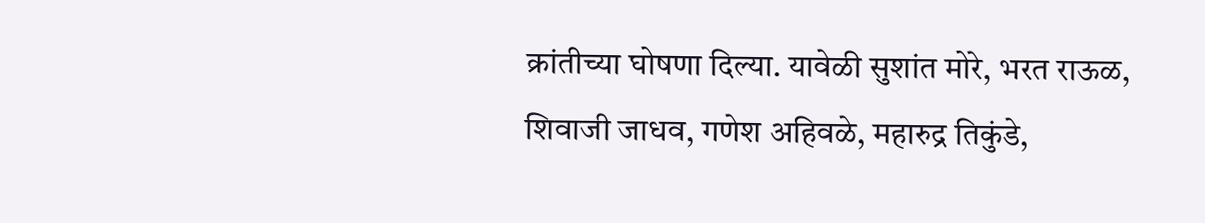क्रांतीच्या घोषणा दिल्या. यावेळी सुशांत मोरे, भरत राऊळ, शिवाजी जाधव, गणेश अहिवळे, महारुद्र तिकुंडे,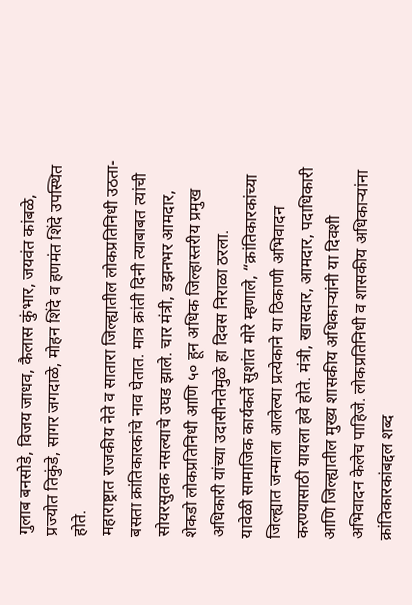गुलाब बनसोडे, विजय जाधव, कैलास कुंभार, जयवंत कांबळे, प्रज्योत तिकुंडे, सागर जगदाळे, मोहन शिंदे व हणमंत शिंदे उपस्थित होते.
महाराष्ट्रात राजकीय नेते व सातारा जिल्ह्यातील लोकप्रतिनिधी उठता-बसता क्रांतिकारकांचे नाव घेतात. मात्र क्रांती दिनी त्याबाबत त्यांची सोयरसुतक नसल्याचे उघड झाले. चार मंत्री, डझनभर आमदार, शेकडो लोकप्रतिनिधी आणि ५० हून अधिक जिल्हास्तरीय प्रमुख अधिकारी यांच्या उदासीनतेमुळे हा दिवस निराळा ठरला.
यावेळी सामाजिक कार्यकर्ते सुशांत मोरे म्हणाले, “क्रांतिकारकांच्या जिल्ह्यात जन्माला आलेल्या प्रत्येकाने या ठिकाणी अभिवादन करण्यासाठी यायला हवे होते. मंत्री, खासदार, आमदार, पदाधिकारी आणि जिल्ह्यातील मुख्य शासकीय अधिकाऱ्यांनी या दिवशी अभिवादन केलेच पाहिजे. लोकप्रतिनिधी व शासकीय अधिकाऱ्यांना क्रांतिकारकांबद्दल शब्द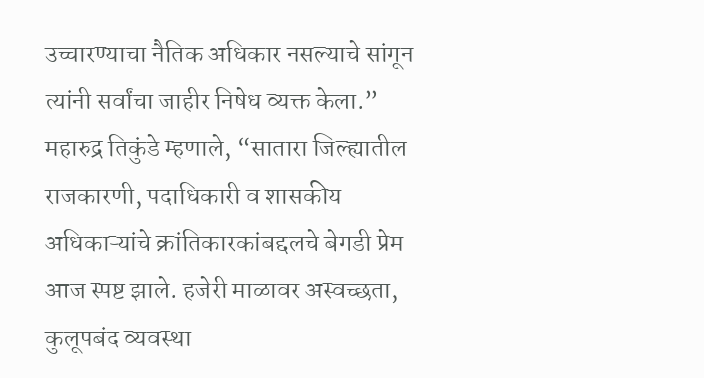उच्चारण्याचा नैतिक अधिकार नसल्याचे सांगून त्यांनी सर्वांचा जाहीर निषेध व्यक्त केला.”
महारुद्र तिकुंडे म्हणाले, “सातारा जिल्ह्यातील राजकारणी, पदाधिकारी व शासकीय अधिकाऱ्यांचे क्रांतिकारकांबद्दलचे बेगडी प्रेम आज स्पष्ट झाले. हजेरी माळावर अस्वच्छता, कुलूपबंद व्यवस्था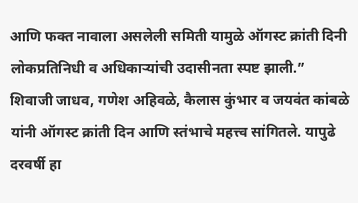आणि फक्त नावाला असलेली समिती यामुळे ऑगस्ट क्रांती दिनी लोकप्रतिनिधी व अधिकाऱ्यांची उदासीनता स्पष्ट झाली.”
शिवाजी जाधव, गणेश अहिवळे, कैलास कुंभार व जयवंत कांबळे यांनी ऑगस्ट क्रांती दिन आणि स्तंभाचे महत्त्व सांगितले. यापुढे दरवर्षी हा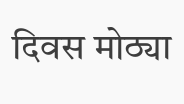दिवस मोठ्या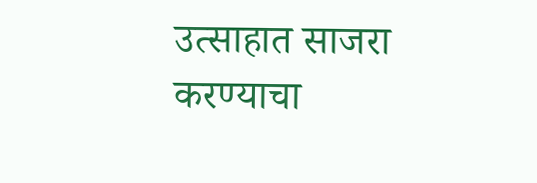उत्साहात साजरा करण्याचा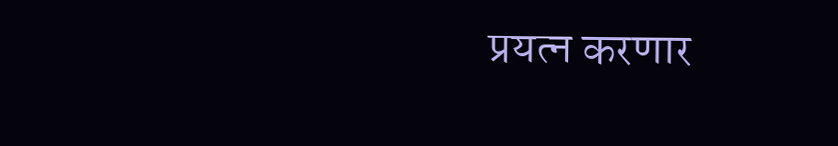प्रयत्न करणार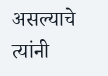असल्याचे त्यांनी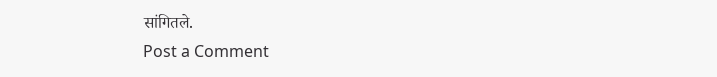सांगितले.
Post a Comment